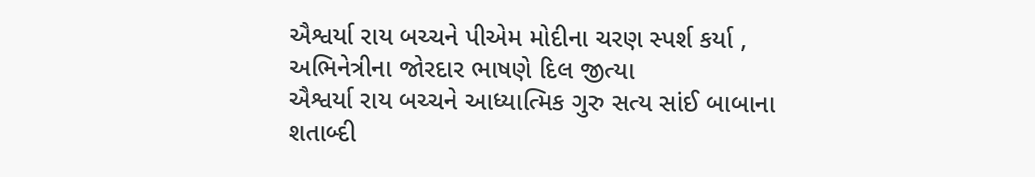ઐશ્વર્યા રાય બચ્ચને પીએમ મોદીના ચરણ સ્પર્શ કર્યા , અભિનેત્રીના જોરદાર ભાષણે દિલ જીત્યા
ઐશ્વર્યા રાય બચ્ચને આધ્યાત્મિક ગુરુ સત્ય સાંઈ બાબાના શતાબ્દી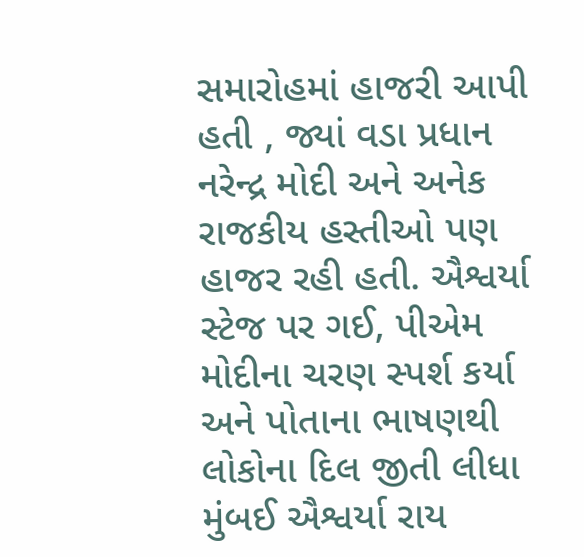સમારોહમાં હાજરી આપી હતી , જ્યાં વડા પ્રધાન નરેન્દ્ર મોદી અને અનેક રાજકીય હસ્તીઓ પણ હાજર રહી હતી. ઐશ્વર્યા સ્ટેજ પર ગઈ, પીએમ મોદીના ચરણ સ્પર્શ કર્યા અને પોતાના ભાષણથી લોકોના દિલ જીતી લીધા મુંબઈ ઐશ્વર્યા રાય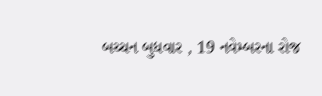બચ્ચન બુધવાર , 19 નવેમ્બરના રોજ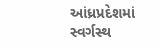આંધ્રપ્રદેશમાં સ્વર્ગસ્થ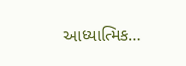આધ્યાત્મિક…